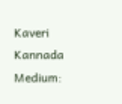Kaveri Kannada Medium: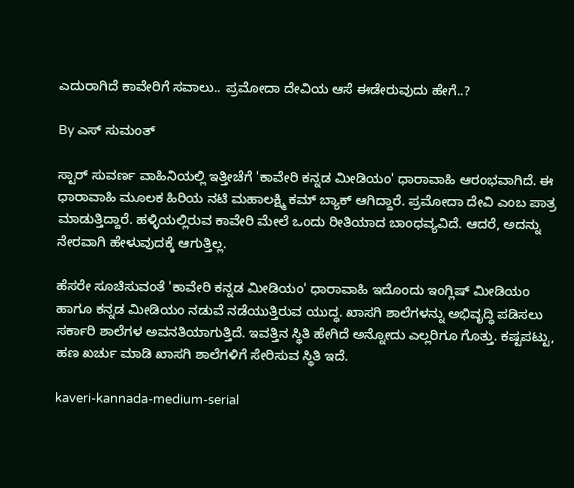ಎದುರಾಗಿದೆ ಕಾವೇರಿಗೆ ಸವಾಲು.. ಪ್ರಮೋದಾ ದೇವಿಯ ಆಸೆ ಈಡೇರುವುದು ಹೇಗೆ..?

By ಎಸ್ ಸುಮಂತ್

ಸ್ಟಾರ್ ಸುವರ್ಣ ವಾಹಿನಿಯಲ್ಲಿ ಇತ್ತೀಚೆಗೆ 'ಕಾವೇರಿ ಕನ್ನಡ ಮೀಡಿಯಂ' ಧಾರಾವಾಹಿ ಆರಂಭವಾಗಿದೆ. ಈ ಧಾರಾವಾಹಿ ಮೂಲಕ ಹಿರಿಯ ನಟಿ ಮಹಾಲಕ್ಷ್ಮಿ ಕಮ್ ಬ್ಯಾಕ್ ಆಗಿದ್ದಾರೆ. ಪ್ರಮೋದಾ ದೇವಿ ಎಂಬ ಪಾತ್ರ ಮಾಡುತ್ತಿದ್ದಾರೆ. ಹಳ್ಳಿಯಲ್ಲಿರುವ ಕಾವೇರಿ ಮೇಲೆ ಒಂದು ರೀತಿಯಾದ ಬಾಂಧವ್ಯವಿದೆ. ಆದರೆ, ಅದನ್ನು ನೇರವಾಗಿ ಹೇಳುವುದಕ್ಕೆ ಆಗುತ್ತಿಲ್ಲ.

ಹೆಸರೇ ಸೂಚಿಸುವಂತೆ 'ಕಾವೇರಿ ಕನ್ನಡ ಮೀಡಿಯಂ' ಧಾರಾವಾಹಿ ಇದೊಂದು ಇಂಗ್ಲಿಷ್ ಮೀಡಿಯಂ ಹಾಗೂ ಕನ್ನಡ ಮೀಡಿಯಂ ನಡುವೆ ನಡೆಯುತ್ತಿರುವ ಯುದ್ಧ. ಖಾಸಗಿ ಶಾಲೆಗಳನ್ನು ಅಭಿವೃದ್ಧಿ ಪಡಿಸಲು ಸರ್ಕಾರಿ ಶಾಲೆಗಳ ಅವನತಿಯಾಗುತ್ತಿದೆ. ಇವತ್ತಿನ ಸ್ಥಿತಿ ಹೇಗಿದೆ ಅನ್ನೋದು ಎಲ್ಲರಿಗೂ ಗೊತ್ತು. ಕಷ್ಟಪಟ್ಟು, ಹಣ ಖರ್ಚು ಮಾಡಿ ಖಾಸಗಿ ಶಾಲೆಗಳಿಗೆ ಸೇರಿಸುವ ಸ್ಥಿತಿ ಇದೆ.

kaveri-kannada-medium-serial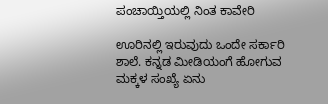ಪಂಚಾಯ್ತಿಯಲ್ಲಿ ನಿಂತ ಕಾವೇರಿ

ಊರಿನಲ್ಲಿ ಇರುವುದು ಒಂದೇ ಸರ್ಕಾರಿ‌ ಶಾಲೆ. ಕನ್ನಡ‌ ಮೀಡಿಯಂಗೆ ಹೋಗುವ ಮಕ್ಕಳ ಸಂಖ್ಯೆ ಏನು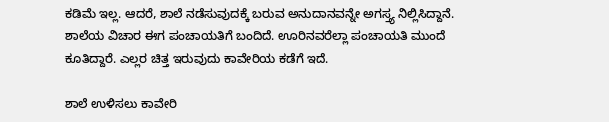ಕಡಿಮೆ ಇಲ್ಲ. ಆದರೆ, ಶಾಲೆ ನಡೆಸುವುದಕ್ಕೆ ಬರುವ ಅನುದಾನವನ್ನೇ ಅಗಸ್ತ್ಯ ನಿಲ್ಲಿಸಿದ್ದಾನೆ. ಶಾಲೆಯ ವಿಚಾರ ಈಗ ಪಂಚಾಯತಿಗೆ ಬಂದಿದೆ. ಊರಿನವರೆಲ್ಲಾ ಪಂಚಾಯತಿ ಮುಂದೆ ಕೂತಿದ್ದಾರೆ. ಎಲ್ಲರ ಚಿತ್ತ ಇರುವುದು ಕಾವೇರಿಯ ಕಡೆಗೆ ಇದೆ.

ಶಾಲೆ ಉಳಿಸಲು ಕಾವೇರಿ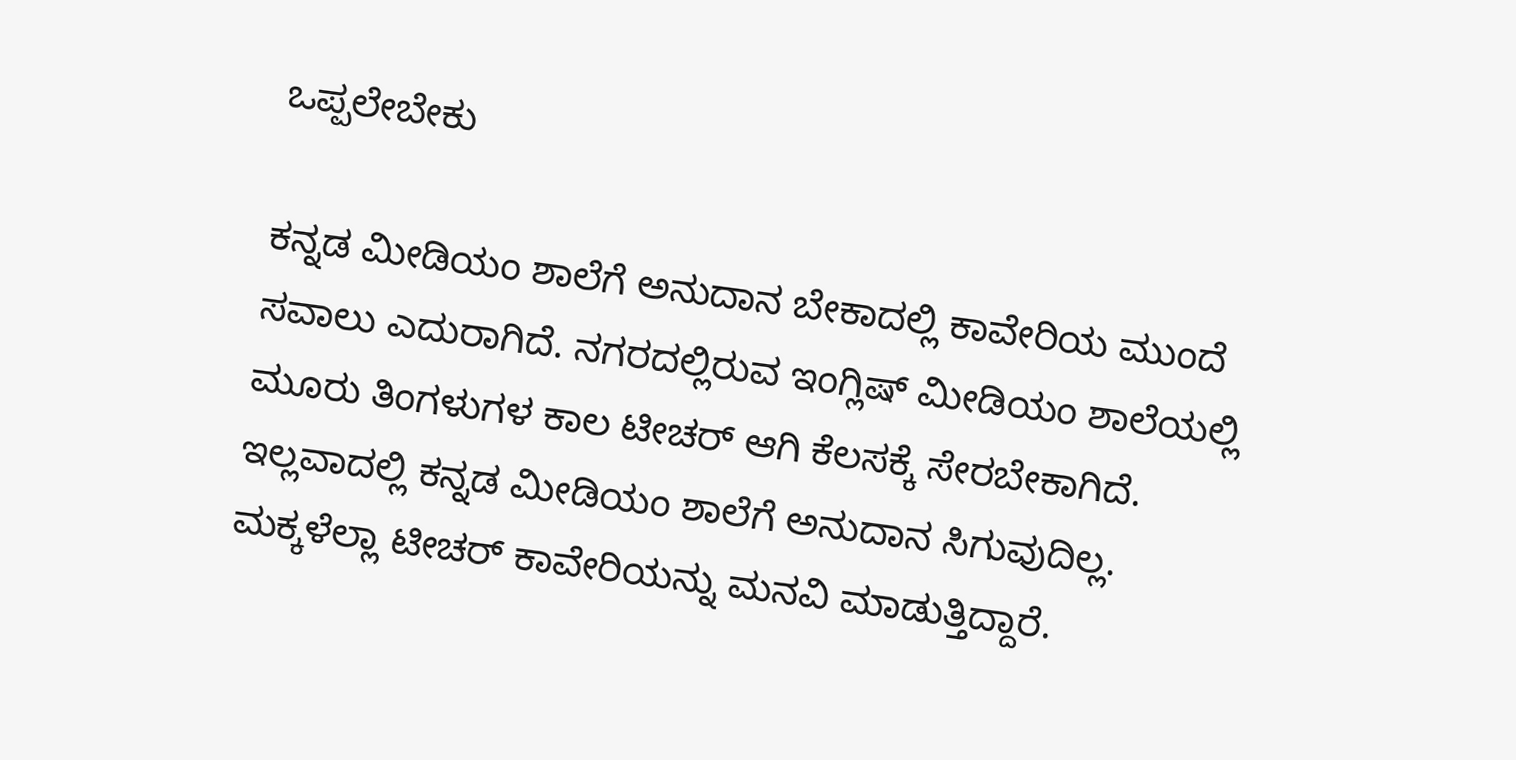ಒಪ್ಪಲೇಬೇಕು

ಕನ್ನಡ ಮೀಡಿಯಂ ಶಾಲೆಗೆ ಅನುದಾನ ಬೇಕಾದಲ್ಲಿ ಕಾವೇರಿಯ ಮುಂದೆ ಸವಾಲು ಎದುರಾಗಿದೆ. ನಗರದಲ್ಲಿರುವ ಇಂಗ್ಲಿಷ್ ಮೀಡಿಯಂ ಶಾಲೆಯಲ್ಲಿ ಮೂರು ತಿಂಗಳುಗಳ ಕಾಲ ಟೀಚರ್ ಆಗಿ ಕೆಲಸಕ್ಕೆ ಸೇರಬೇಕಾಗಿದೆ. ಇಲ್ಲವಾದಲ್ಲಿ ಕನ್ನಡ ಮೀಡಿಯಂ ಶಾಲೆಗೆ ಅನುದಾನ ಸಿಗುವುದಿಲ್ಲ. ಮಕ್ಕಳೆಲ್ಲಾ ಟೀಚರ್ ಕಾವೇರಿಯನ್ನು ಮನವಿ ಮಾಡುತ್ತಿದ್ದಾರೆ.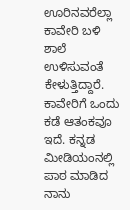ಊರಿನವರೆಲ್ಲಾ ಕಾವೇರಿ ಬಳಿ ಶಾಲೆ ಉಳಿಸುವಂತೆ ಕೇಳುತ್ತಿದ್ದಾರೆ. ಕಾವೇರಿಗೆ ಒಂದು ಕಡೆ ಆತಂಕವೂ ಇದೆ. ಕನ್ನಡ ಮೀಡಿಯಂನಲ್ಲಿ ಪಾಠ‌ ಮಾಡಿದ ನಾನು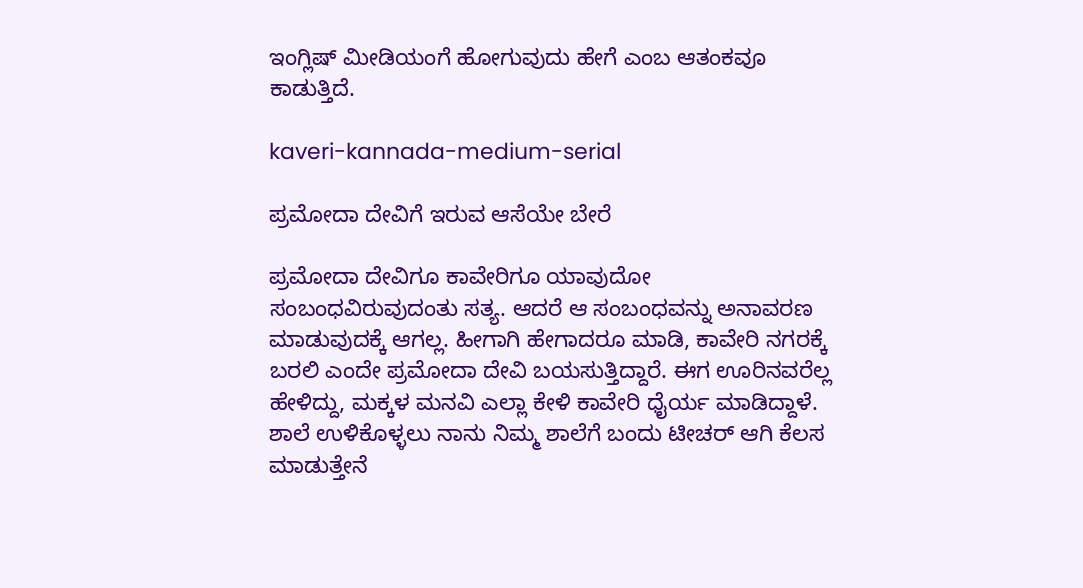ಇಂಗ್ಲಿಷ್ ಮೀಡಿಯಂಗೆ ಹೋಗುವುದು ಹೇಗೆ ಎಂಬ ಆತಂಕವೂ ಕಾಡುತ್ತಿದೆ.

kaveri-kannada-medium-serial

ಪ್ರಮೋದಾ ದೇವಿಗೆ ಇರುವ ಆಸೆಯೇ ಬೇರೆ

ಪ್ರಮೋದಾ ದೇವಿಗೂ ಕಾವೇರಿಗೂ ಯಾವುದೋ ಸಂಬಂಧವಿರುವುದಂತು ಸತ್ಯ. ಆದರೆ ಆ ಸಂಬಂಧವನ್ನು ಅನಾವರಣ ಮಾಡುವುದಕ್ಕೆ ಆಗಲ್ಲ. ಹೀಗಾಗಿ ಹೇಗಾದರೂ ಮಾಡಿ, ಕಾವೇರಿ ನಗರಕ್ಕೆ ಬರಲಿ ಎಂದೇ ಪ್ರಮೋದಾ ದೇವಿ ಬಯಸುತ್ತಿದ್ದಾರೆ. ಈಗ ಊರಿನವರೆಲ್ಲ ಹೇಳಿದ್ದು, ಮಕ್ಕಳ ಮನವಿ ಎಲ್ಲಾ ಕೇಳಿ ಕಾವೇರಿ ಧೈರ್ಯ ಮಾಡಿದ್ದಾಳೆ. ಶಾಲೆ ಉಳಿಕೊಳ್ಳಲು ನಾನು ನಿಮ್ಮ ಶಾಲೆಗೆ ಬಂದು ಟೀಚರ್ ಆಗಿ ಕೆಲಸ ಮಾಡುತ್ತೇನೆ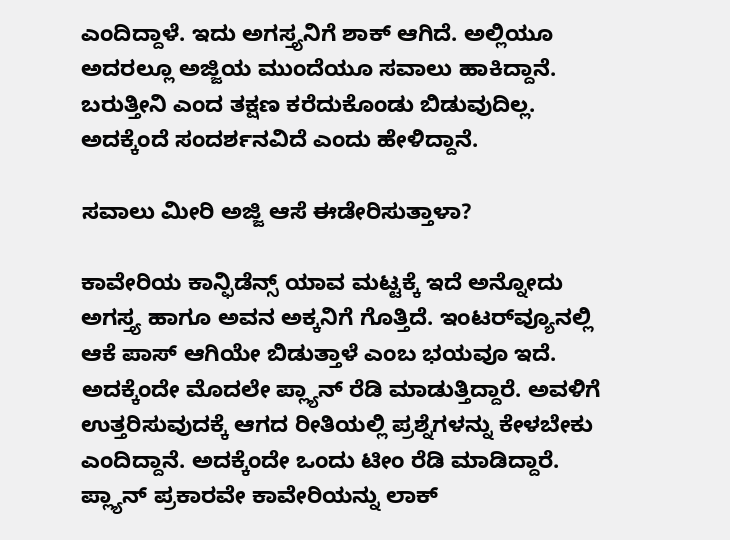ಎಂದಿದ್ದಾಳೆ. ಇದು ಅಗಸ್ತ್ಯನಿಗೆ ಶಾಕ್ ಆಗಿದೆ. ಅಲ್ಲಿಯೂ ಅದರಲ್ಲೂ ಅಜ್ಜಿಯ ಮುಂದೆಯೂ ಸವಾಲು ಹಾಕಿದ್ದಾನೆ. ಬರುತ್ತೀನಿ ಎಂದ ತಕ್ಷಣ ಕರೆದುಕೊಂಡು ಬಿಡುವುದಿಲ್ಲ. ಅದಕ್ಕೆಂದೆ ಸಂದರ್ಶನವಿದೆ ಎಂದು ಹೇಳಿದ್ದಾನೆ.

ಸವಾಲು ಮೀರಿ ಅಜ್ಜಿ ಆಸೆ ಈಡೇರಿಸುತ್ತಾಳಾ?

ಕಾವೇರಿಯ ಕಾನ್ಫಿಡೆನ್ಸ್ ಯಾವ ಮಟ್ಟಕ್ಕೆ ಇದೆ ಅನ್ನೋದು ಅಗಸ್ತ್ಯ ಹಾಗೂ ಅವನ ಅಕ್ಕನಿಗೆ ಗೊತ್ತಿದೆ‌‌. ಇಂಟರ್‌ವ್ಯೂನಲ್ಲಿ ಆಕೆ ಪಾಸ್ ಆಗಿಯೇ ಬಿಡುತ್ತಾಳೆ ಎಂಬ ಭಯವೂ ಇದೆ. ಅದಕ್ಕೆಂದೇ ಮೊದಲೇ ಪ್ಲ್ಯಾನ್ ರೆಡಿ ಮಾಡುತ್ತಿದ್ದಾರೆ. ಅವಳಿಗೆ ಉತ್ತರಿಸುವುದಕ್ಕೆ ಆಗದ ರೀತಿಯಲ್ಲಿ ಪ್ರಶ್ನೆಗಳನ್ನು ಕೇಳಬೇಕು ಎಂದಿದ್ದಾನೆ. ಅದಕ್ಕೆಂದೇ ಒಂದು ಟೀಂ ರೆಡಿ ಮಾಡಿದ್ದಾರೆ. ಪ್ಲ್ಯಾನ್ ಪ್ರಕಾರವೇ ಕಾವೇರಿಯನ್ನು ಲಾಕ್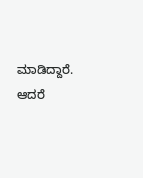ಮಾಡಿದ್ದಾರೆ. ಆದರೆ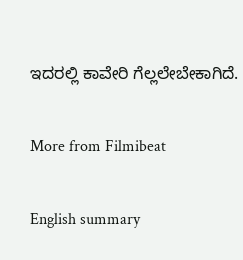ಇದರಲ್ಲಿ ಕಾವೇರಿ ಗೆಲ್ಲಲೇಬೇಕಾಗಿದೆ.

More from Filmibeat

English summary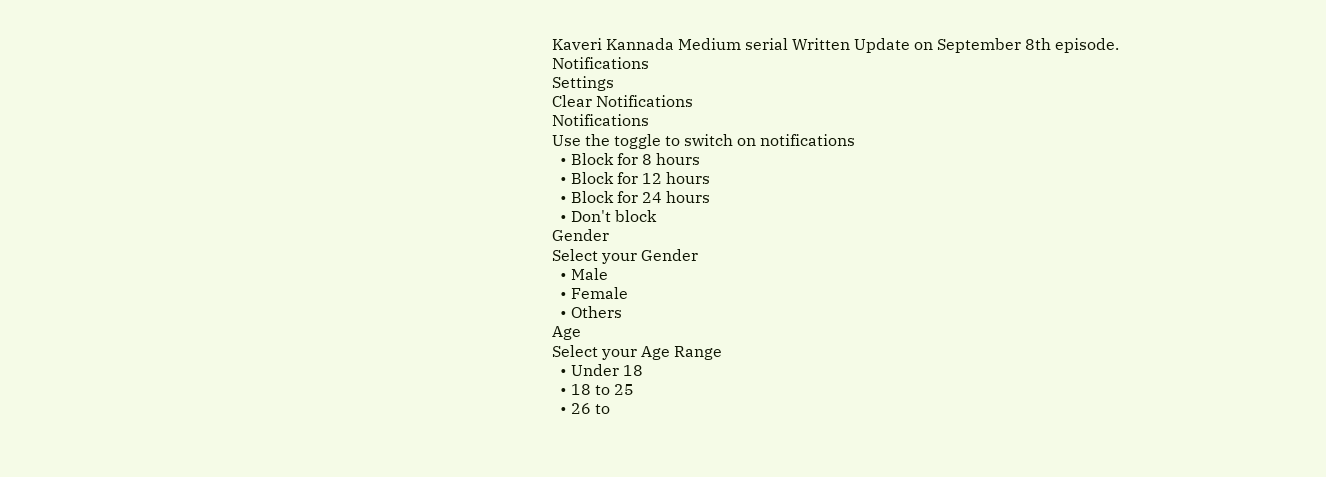Kaveri Kannada Medium serial Written Update on September 8th episode.
Notifications
Settings
Clear Notifications
Notifications
Use the toggle to switch on notifications
  • Block for 8 hours
  • Block for 12 hours
  • Block for 24 hours
  • Don't block
Gender
Select your Gender
  • Male
  • Female
  • Others
Age
Select your Age Range
  • Under 18
  • 18 to 25
  • 26 to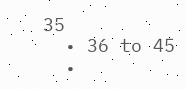35
  • 36 to 45
  •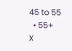45 to 55
  • 55+
X